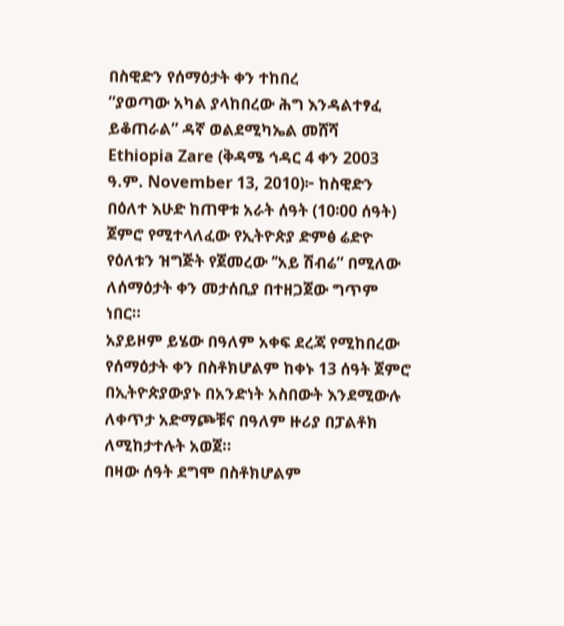በስዊድን የሰማዕታት ቀን ተከበረ
”ያወጣው አካል ያላከበረው ሕግ እንዳልተፃፈ ይቆጠራል” ዳኛ ወልደሚካኤል መሸሻ
Ethiopia Zare (ቅዳሜ ኅዳር 4 ቀን 2003 ዓ.ም. November 13, 2010)፦ ከስዊድን በዕለተ እሁድ ከጠዋቱ አራት ሰዓት (10፡00 ሰዓት) ጀምሮ የሚተላለፈው የኢትዮጵያ ድምፅ ሬድዮ የዕለቱን ዝግጅት የጀመረው ’’አይ ሽብሬ” በሚለው ለሰማዕታት ቀን መታሰቢያ በተዘጋጀው ግጥም ነበር።
አያይዞም ይሄው በዓለም አቀፍ ደረጃ የሚከበረው የሰማዕታት ቀን በስቶክሆልም ከቀኑ 13 ሰዓት ጀምሮ በኢትዮጵያውያኑ በአንድነት አስበውት እንደሚውሉ ለቀጥታ አድማጮቹና በዓለም ዙሪያ በፓልቶክ ለሚከታተሉት አወጀ።
በዛው ሰዓት ደግሞ በስቶክሆልም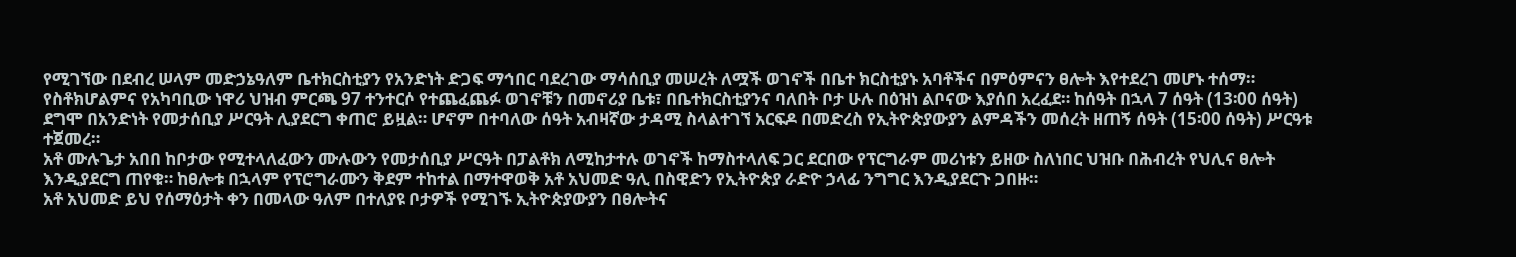የሚገኘው በደብረ ሠላም መድኃኔዓለም ቤተክርስቲያን የአንድነት ድጋፍ ማኅበር ባደረገው ማሳሰቢያ መሠረት ለሟች ወገኖች በቤተ ክርስቲያኑ አባቶችና በምዕምናን ፀሎት እየተደረገ መሆኑ ተሰማ።
የስቶክሆልምና የአካባቢው ነዋሪ ህዝብ ምርጫ 97 ተንተርሶ የተጨፈጨፉ ወገኖቹን በመኖሪያ ቤቱ፣ በቤተክርስቲያንና ባለበት ቦታ ሁሉ በዕዝነ ልቦናው እያሰበ አረፈደ። ከሰዓት በኋላ 7 ሰዓት (13፡00 ሰዓት) ደግሞ በአንድነት የመታሰቢያ ሥርዓት ሊያደርግ ቀጠሮ ይዟል። ሆኖም በተባለው ሰዓት አብዛኛው ታዳሚ ስላልተገኘ አርፍዶ በመድረስ የኢትዮጵያውያን ልምዳችን መሰረት ዘጠኝ ሰዓት (15፡00 ሰዓት) ሥርዓቱ ተጀመረ።
አቶ ሙሉጌታ አበበ ከቦታው የሚተላለፈውን ሙሉውን የመታሰቢያ ሥርዓት በፓልቶክ ለሚከታተሉ ወገኖች ከማስተላለፍ ጋር ደርበው የፕርግራም መሪነቱን ይዘው ስለነበር ህዝቡ በሕብረት የህሊና ፀሎት እንዲያደርግ ጠየቁ። ከፀሎቱ በኋላም የፕሮግራሙን ቅደም ተከተል በማተዋወቅ አቶ አህመድ ዓሊ በስዊድን የኢትዮጵያ ራድዮ ኃላፊ ንግግር እንዲያደርጉ ጋበዙ።
አቶ አህመድ ይህ የሰማዕታት ቀን በመላው ዓለም በተለያዩ ቦታዎች የሚገኙ ኢትዮጵያውያን በፀሎትና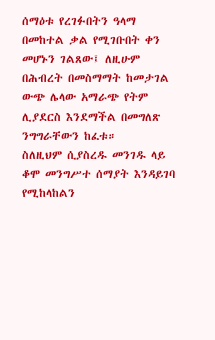ሰማዕቱ የረገፉበትን ዓላማ በመከተል ቃል የሚገቡበት ቀን መሆኑን ገልጸው፤ ለዚሁም በሕብረት በመስማማት ከመታገል ውጭ ሌላው አማራጭ የትም ሊያደርስ እንደማችል በመግለጽ ንግግራቸውን ከፈቱ።
ስለዚህም ሲያስረዱ መንገዱ ላይ ቆሞ መንግሥተ ሰማያት እንዳይገባ የሚከላከልን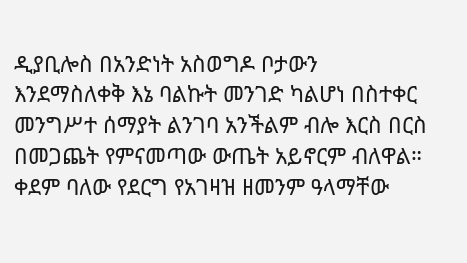ዲያቢሎስ በአንድነት አስወግዶ ቦታውን እንደማስለቀቅ እኔ ባልኩት መንገድ ካልሆነ በስተቀር መንግሥተ ሰማያት ልንገባ አንችልም ብሎ እርስ በርስ በመጋጨት የምናመጣው ውጤት አይኖርም ብለዋል።
ቀደም ባለው የደርግ የአገዛዝ ዘመንም ዓላማቸው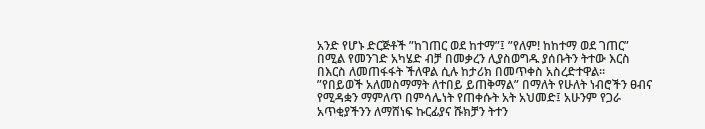አንድ የሆኑ ድርጅቶች ”ከገጠር ወደ ከተማ”፤ ”የለም! ከከተማ ወደ ገጠር” በሚል የመንገድ አካሄድ ብቻ በመቃረን ሊያስወግዱ ያሰቡትን ትተው እርስ በእርስ ለመጠፋፋት ችለዋል ሲሉ ከታሪክ በመጥቀስ አስረድተዋል።
”የበይወች አለመስማማት ለተበይ ይጠቅማል” በማለት የሁለት ነብሮችን ፀብና የሚዳቋን ማምለጥ በምሳሌነት የጠቀሱት አት አህመድ፤ አሁንም የጋራ አጥቂያችንን ለማሸነፍ ኩርፊያና ሹክቻን ትተን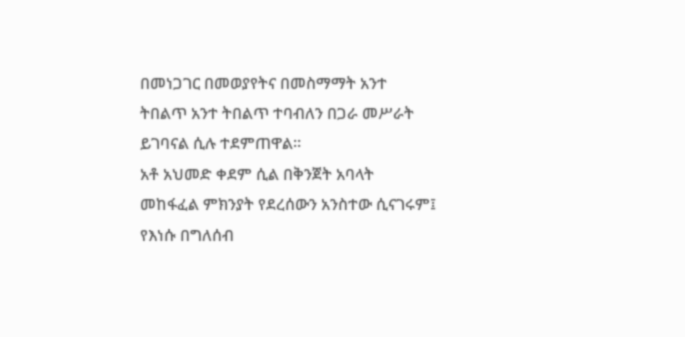በመነጋገር በመወያየትና በመስማማት አንተ ትበልጥ አንተ ትበልጥ ተባብለን በጋራ መሥራት ይገባናል ሲሉ ተደምጠዋል።
አቶ አህመድ ቀደም ሲል በቅንጀት አባላት መከፋፈል ምክንያት የደረሰውን አንስተው ሲናገሩም፤ የእነሱ በግለሰብ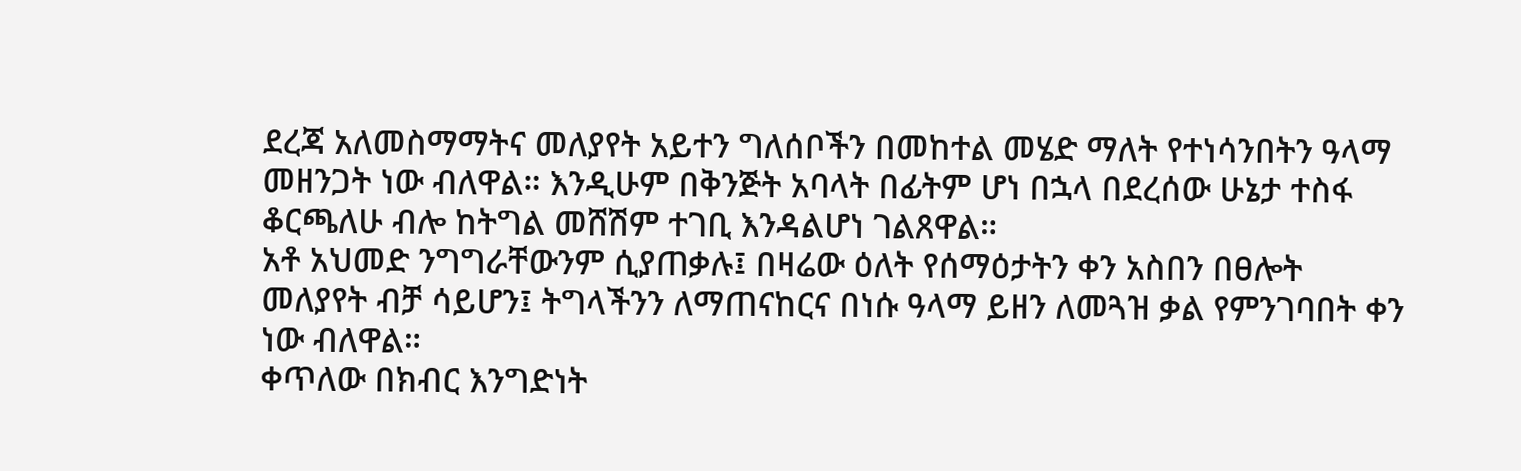ደረጃ አለመስማማትና መለያየት አይተን ግለሰቦችን በመከተል መሄድ ማለት የተነሳንበትን ዓላማ መዘንጋት ነው ብለዋል። እንዲሁም በቅንጅት አባላት በፊትም ሆነ በኋላ በደረሰው ሁኔታ ተስፋ ቆርጫለሁ ብሎ ከትግል መሸሽም ተገቢ እንዳልሆነ ገልጸዋል።
አቶ አህመድ ንግግራቸውንም ሲያጠቃሉ፤ በዛሬው ዕለት የሰማዕታትን ቀን አስበን በፀሎት መለያየት ብቻ ሳይሆን፤ ትግላችንን ለማጠናከርና በነሱ ዓላማ ይዘን ለመጓዝ ቃል የምንገባበት ቀን ነው ብለዋል።
ቀጥለው በክብር እንግድነት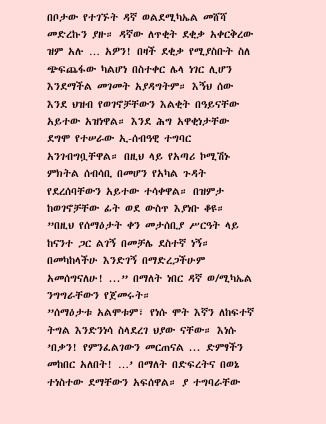በቦታው የተገኙት ዳኛ ወልደሚካኤል መሸሻ መድረኩን ያዙ። ዳኛው ለጥቂት ደቂቃ አቀርቅረው ዝም አሉ … አዎን! በዛች ደቂቃ የሚያስቡት ስለ ጭፍጨፋው ካልሆነ በስተቀር ሌላ ነገር ሊሆን እንደማችል መገመት አያዳግትም። እኝህ ሰው እንደ ህዝብ የወገኖቻቸውን እልቂት በዓይናቸው አይተው አዝነዋል። እንደ ሕግ አዋቂነታቸው ደግሞ የተሠራው ኢ-ሰብዓዊ ተግባር አንገብግቧቸዋል። በዚህ ላይ የአጣሪ ኮሚሽኑ ምክትል ሰብሳቢ በመሆን የአካል ጉዳት የደረሰባቸውን አይተው ተሳቀዋል። በዝምታ ከወገኖቻቸው ፊት ወደ ውስጥ እያነቡ ቆዩ።
”በዚህ የሰማዕታት ቀን መታሰቢያ ሥርዓት ላይ ከናንተ ጋር ልገኝ በመቻሌ ደስተኛ ነኝ። በመካከላችሁ እንድገኝ በማድረጋችሁም አመሰግናለሁ! ...” በማለት ነበር ዳኛ ወ/ሚካኤል ንግግራቸውን የጀመሩት።
”ሰማዕታቱ አልሞቱም፣ የነሱ ሞት እኛን ለከፍተኛ ትግል እንድንነሳ ስላደረገ ህያው ናቸው። እነሱ ’በቃን! የምንፈልገውን መርጠናል ... ድምፃችን መከበር አለበት! …’ በማለት በድፍረትና በወኔ ተነስተው ደማቸውን አፍሰዋል። ያ ተግባራቸው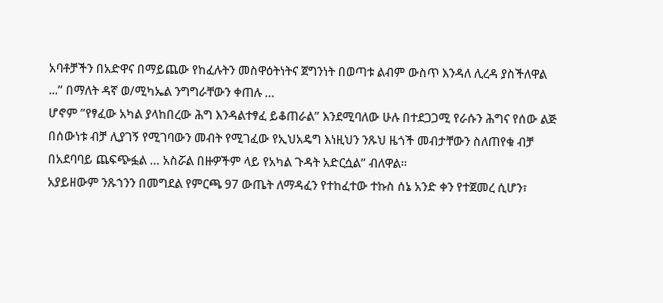አባቶቻችን በአድዋና በማይጨው የከፈሉትን መስዋዕትነትና ጀግንነት በወጣቱ ልብም ውስጥ እንዳለ ሊረዳ ያስችለዋል ...” በማለት ዳኛ ወ/ሚካኤል ንግግራቸውን ቀጠሉ …
ሆኖም ”የፃፈው አካል ያላከበረው ሕግ እንዳልተፃፈ ይቆጠራል” እንደሚባለው ሁሉ በተደጋጋሚ የራሱን ሕግና የሰው ልጅ በሰውነቱ ብቻ ሊያገኝ የሚገባውን መብት የሚገፈው የኢህአዴግ እነዚህን ንጹህ ዜጎች መብታቸውን ስለጠየቁ ብቻ በአደባባይ ጨፍጭፏል … አስሯል በዙዎችም ላይ የአካል ጉዳት አድርሷል” ብለዋል።
አያይዘውም ንጹኀንን በመግደል የምርጫ 97 ውጤት ለማዳፈን የተከፈተው ተኩስ ሰኔ አንድ ቀን የተጀመረ ሲሆን፣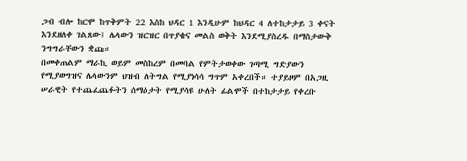ጋብ ብሎ ከርሞ ከጥቅምት 22 እስከ ህዳር 1 እንዲሁም ከህዳር 4 ለተከታታይ 3 ቀናት እንደዘለቀ ገልጸው፤ ሌላውን ዝርዝር በጥያቄና መልስ ወቅት እንደሚያስረዱ በማስታውቅ ንግግራቸውን ቋጩ።
በመቀጠልም ማራኪ ወይም መስከረም በመባል የምትታወቀው ገጣሚ ግድያውን የሚያወግዝና ሌላውንም ህዝብ ለትግል የሚያነሳሳ ግጥም አቀረበች። ተያይዞም በአጋዚ ሠራዊት የተጨፈጨፉትን ሰማዕታት የሚያሳዩ ሁለት ፊልሞች በተከታታይ የቀረቡ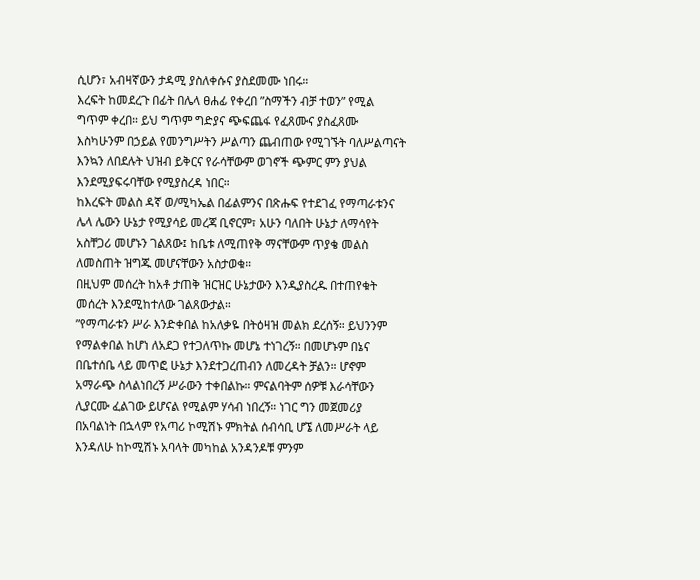ሲሆን፣ አብዛኛውን ታዳሚ ያስለቀሱና ያስደመሙ ነበሩ።
እረፍት ከመደረጉ በፊት በሌላ ፀሐፊ የቀረበ ”ስማችን ብቻ ተወን” የሚል ግጥም ቀረበ። ይህ ግጥም ግድያና ጭፍጨፋ የፈጸሙና ያስፈጸሙ እስካሁንም በኃይል የመንግሥትን ሥልጣን ጨብጠው የሚገኙት ባለሥልጣናት እንኳን ለበደሉት ህዝብ ይቅርና የራሳቸውም ወገኖች ጭምር ምን ያህል እንደሚያፍሩባቸው የሚያስረዳ ነበር።
ከእረፍት መልስ ዳኛ ወ/ሚካኤል በፊልምንና በጽሑፍ የተደገፈ የማጣራቱንና ሌላ ሌውን ሁኔታ የሚያሳይ መረጃ ቢኖርም፣ አሁን ባለበት ሁኔታ ለማሳየት አስቸጋሪ መሆኑን ገልጸው፤ ከቤቱ ለሚጠየቅ ማናቸውም ጥያቄ መልስ ለመስጠት ዝግጁ መሆናቸውን አስታወቁ።
በዚህም መሰረት ከአቶ ታጠቅ ዝርዝር ሁኔታውን እንዲያስረዱ በተጠየቁት መሰረት እንደሚከተለው ገልጸውታል።
”የማጣራቱን ሥራ እንድቀበል ከአለቃዬ በትዕዛዝ መልክ ደረሰኝ። ይህንንም የማልቀበል ከሆነ ለአደጋ የተጋለጥኩ መሆኔ ተነገረኝ። በመሆኑም በኔና በቤተሰቤ ላይ መጥፎ ሁኔታ እንደተጋረጠብን ለመረዳት ቻልን። ሆኖም አማራጭ ስላልነበረኝ ሥራውን ተቀበልኩ። ምናልባትም ሰዎቹ እራሳቸውን ሊያርሙ ፈልገው ይሆናል የሚልም ሃሳብ ነበረኝ። ነገር ግን መጀመሪያ በአባልነት በኋላም የአጣሪ ኮሚሽኑ ምክትል ሰብሳቢ ሆኜ ለመሥራት ላይ እንዳለሁ ከኮሚሽኑ አባላት መካከል አንዳንዶቹ ምንም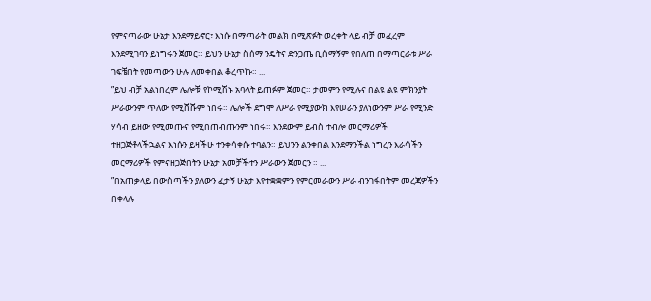የምናጣራው ሁኔታ እንደማይኖር፣ እነሱ በማጣራት መልክ በሚጽፉት ወረቀት ላይ ብቻ መፈረም እንደሚገባን ይነግሩን ጀመር። ይህን ሁኔታ ስሰማ ንዴትና ድንጋጤ ቢሰማኝም የበለጠ በማጣርራቱ ሥራ ገፍቼበት የመጣውን ሁሉ ለመቀበል ቆረጥኩ። ...
”ይህ ብቻ አልነበረም ሌሎቹ የኮሚሽኑ አባላት ይጠፉም ጀመር። ታመምን የሚሉና በልዩ ልዩ ምክንያት ሥራውንም ጥለው የሚሸሹም ነበሩ። ሌሎች ደግሞ ለሥራ የሚያውክ እየሠራን ያለነውንም ሥራ የሚንድ ሃሳብ ይዘው የሚመጡና የሚበጠብጡንም ነበሩ። እንደውም ይብስ ተብሎ መርማሪዎች ተዘጋጅቶላችኋልና እነሱን ይዛችሁ ተንቀሳቀሱ ተባልን። ይህንን ልንቀበል እንደማንችል ነግረን እራሳችን መርማሪዎች የምናዘጋጅበትን ሁኔታ አመቻችተን ሥራውን ጀመርን ። ...
”በአጠቃላይ በውስጣችን ያለውን ፈታኝ ሁኔታ እየተቋቋምን የምርመራውን ሥራ ብንገፋበትም መረጃዎችን በቀላሉ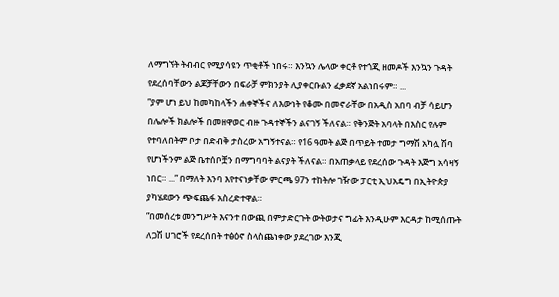ለማግኘት ትብብር የሚያሳዩን ጥቂቶች ነበሩ። እንኳን ሌላው ቀርቶ የተጎጂ ዘመዶች እንኳን ጉዳት የደረሰባቸውን ልጆቻቸውን በፍራቻ ምክንያት ሊያቀርቡልን ፈቃደኛ አልነበሩም። ...
”ያም ሆነ ይህ ከመካከላችን ሐቀኞችና ለእውነት የቆሙ በመኖራቸው በአዲስ አበባ ብቻ ሳይሆን በሌሎች ክልሎች በመዘዋወር ብዙ ጉዳተኞችን ልናገኝ ችለናል። የቅንጅት አባላት በእስር የሉም የተባለበትም ቦታ በድብቅ ታስረው አግኝተናል። የ16 ዓመት ልጅ በጥይት ተመታ ግማሽ አካሏ ሽባ የሆነችንም ልጅ ቤተሰቦቿን በማግባባት ልናያት ችለናል። በአጠቃላይ የደረሰው ጉዳት እጅግ አሳዛኝ ነበር። ...” በማለት እንባ እየተናነቃቸው ምርጫ 97ን ተከትሎ ገዥው ፓርቲ ኢህአዴግ በኢትዮጵያ ያካሄደውን ጭፍጨፋ አስረድተዋል።
”በመሰረቱ መንግሥት እናንተ በውጪ በምታድርጉት ውትወታና ግፊት እንዲሁም እርዳታ ከሚሰጡት ለጋሽ ሀገሮች የደረሰበት ተፅዕኖ ስላስጨነቀው ያደረገው እንጂ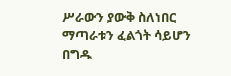ሥራውን ያውቅ ስለነበር ማጣራቱን ፈልጎት ሳይሆን በግዱ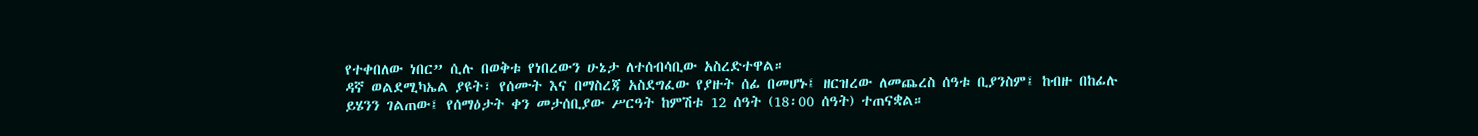የተቀበለው ነበር” ሲሉ በወቅቱ የነበረውን ሁኔታ ለተሰብሳቢው አስረድተዋል።
ዳኛ ወልደሚካኤል ያዩት፣ የሰሙት እና በማስረጃ አስደግፈው የያዙት ሰፊ በመሆኑ፤ ዘርዝረው ለመጨረስ ሰዓቱ ቢያንስም፤ ከብዙ በከፊሉ ይሄንን ገልጠው፤ የሰማዕታት ቀን መታሰቢያው ሥርዓት ከምሽቱ 12 ሰዓት (18፡00 ሰዓት) ተጠናቋል።